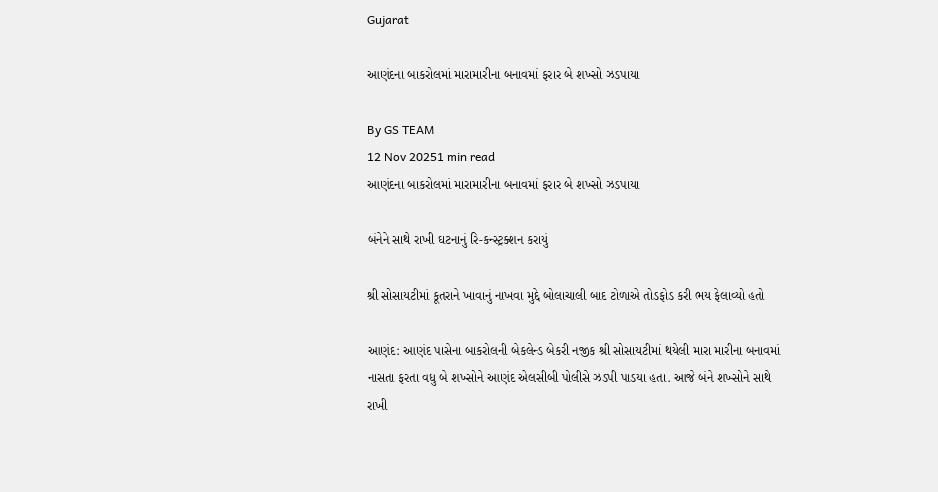Gujarat

આણંદના બાકરોલમાં મારામારીના બનાવમાં ફરાર બે શખ્સો ઝડપાયા

By GS TEAM
12 Nov 20251 min read
આણંદના બાકરોલમાં મારામારીના બનાવમાં ફરાર બે શખ્સો ઝડપાયા

બંનેને સાથે રાખી ઘટનાનું રિ-કન્સ્ટ્રક્શન કરાયું

શ્રી સોસાયટીમાં કૂતરાને ખાવાનું નાખવા મુદ્દે બોલાચાલી બાદ ટોળાએ તોડફોડ કરી ભય ફેલાવ્યો હતો

આણંદ: આણંદ પાસેના બાકરોલની બેકલેન્ડ બેકરી નજીક શ્રી સોસાયટીમાં થયેલી મારા મારીના બનાવમાં નાસતા ફરતા વધુ બે શખ્સોને આણંદ એલસીબી પોલીસે ઝડપી પાડયા હતા. આજે બંને શખ્સોને સાથે રાખી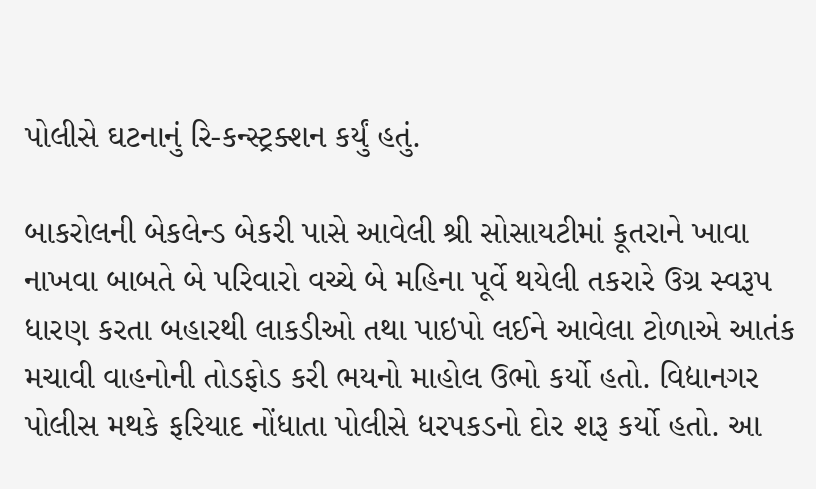પોલીસે ઘટનાનું રિ-કન્સ્ટ્રક્શન કર્યું હતું.

બાકરોલની બેકલેન્ડ બેકરી પાસે આવેલી શ્રી સોસાયટીમાં કૂતરાને ખાવા નાખવા બાબતે બે પરિવારો વચ્ચે બે મહિના પૂર્વે થયેલી તકરારે ઉગ્ર સ્વરૂપ ધારણ કરતા બહારથી લાકડીઓ તથા પાઇપો લઈને આવેલા ટોળાએ આતંક મચાવી વાહનોની તોડફોડ કરી ભયનો માહોલ ઉભો કર્યો હતો. વિદ્યાનગર પોલીસ મથકે ફરિયાદ નોંધાતા પોલીસે ધરપકડનો દોર શરૂ કર્યો હતો. આ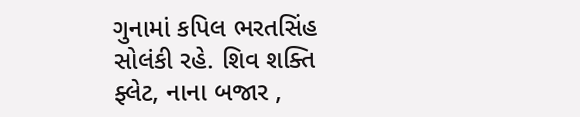ગુનામાં કપિલ ભરતસિંહ સોલંકી રહે. શિવ શક્તિ ફ્લેટ, નાના બજાર ,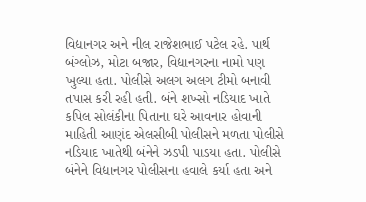વિદ્યાનગર અને નીલ રાજેશભાઈ પટેલ રહે. પાર્થ બંગ્લોઝ, મોટા બજાર, વિદ્યાનગરના નામો પણ ખુલ્યા હતા. પોલીસે અલગ અલગ ટીમો બનાવી તપાસ કરી રહી હતી. બંને શખ્સો નડિયાદ ખાતે કપિલ સોલંકીના પિતાના ઘરે આવનાર હોવાની માહિતી આણંદ એલસીબી પોલીસને મળતા પોલીસે નડિયાદ ખાતેથી બંનેને ઝડપી પાડયા હતા. પોલીસે બંનેને વિદ્યાનગર પોલીસના હવાલે કર્યા હતા અને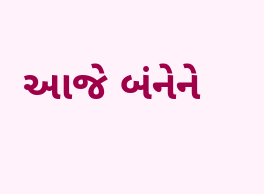આજે બંનેને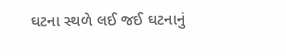ઘટના સ્થળે લઈ જઈ ઘટનાનું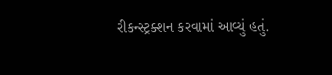રીકન્સ્ટ્રક્શન કરવામાં આવ્યું હતું.